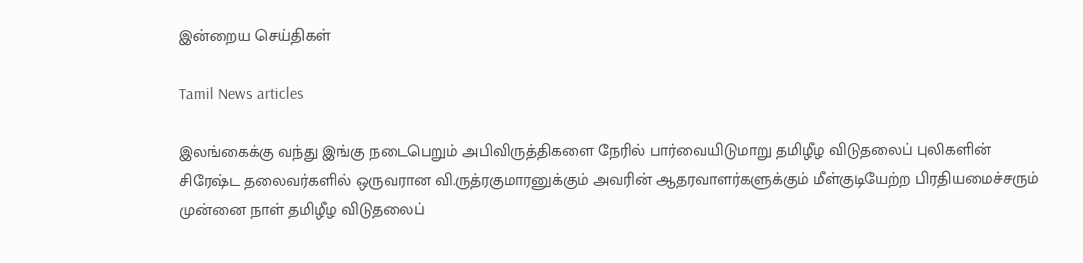இன்றைய செய்திகள்

Tamil News articles

இலங்கைக்கு வந்து இங்கு நடைபெறும் அபிவிருத்திகளை நேரில் பார்வையிடுமாறு தமிழீழ விடுதலைப் புலிகளின் சிரேஷ்ட தலைவர்களில் ஒருவரான வி.ருத்ரகுமாரனுக்கும் அவரின் ஆதரவாளர்களுக்கும் மீள்குடியேற்ற பிரதியமைச்சரும் முன்னை நாள் தமிழீழ விடுதலைப்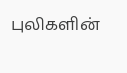புலிகளின்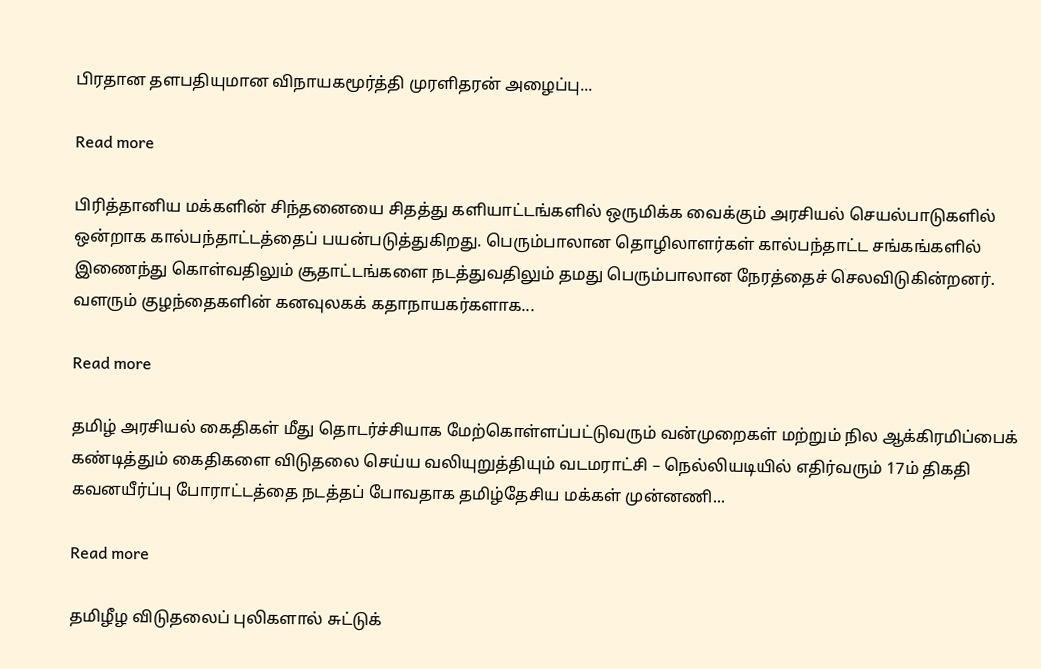பிரதான தளபதியுமான விநாயகமூர்த்தி முரளிதரன் அழைப்பு...

Read more

பிரித்தானிய மக்களின் சிந்தனையை சிதத்து களியாட்டங்களில் ஒருமிக்க வைக்கும் அரசியல் செயல்பாடுகளில் ஒன்றாக கால்பந்தாட்டத்தைப் பயன்படுத்துகிறது. பெரும்பாலான தொழிலாளர்கள் கால்பந்தாட்ட சங்கங்களில் இணைந்து கொள்வதிலும் சூதாட்டங்களை நடத்துவதிலும் தமது பெரும்பாலான நேரத்தைச் செலவிடுகின்றனர். வளரும் குழந்தைகளின் கனவுலகக் கதாநாயகர்களாக...

Read more

தமிழ் அரசியல் கைதிகள் மீது தொடர்ச்சியாக மேற்கொள்ளப்பட்டுவரும் வன்முறைகள் மற்றும் நில ஆக்கிரமிப்பைக் கண்டித்தும் கைதிகளை விடுதலை செய்ய வலியுறுத்தியும் வடமராட்சி – நெல்லியடியில் எதிர்வரும் 17ம் திகதி கவனயீர்ப்பு போராட்டத்தை நடத்தப் போவதாக தமிழ்தேசிய மக்கள் முன்னணி...

Read more

தமிழீழ விடுதலைப் புலிகளால் சுட்டுக்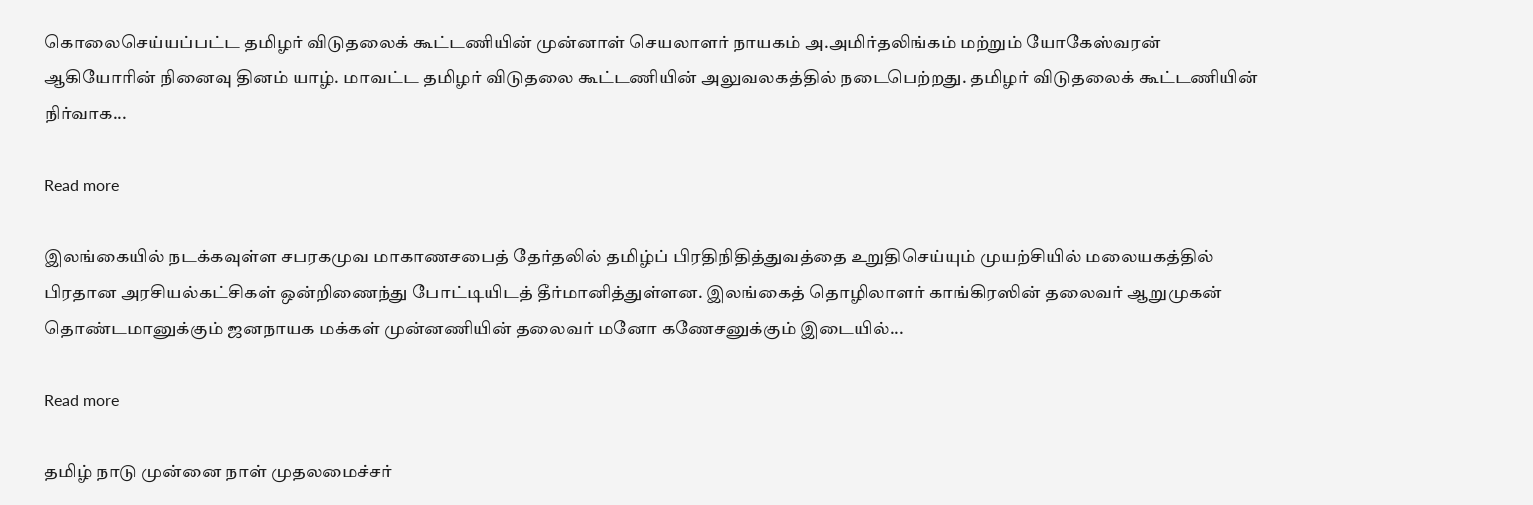கொலைசெய்யப்பட்ட தமிழர் விடுதலைக் கூட்டணியின் முன்னாள் செயலாளர் நாயகம் அ.அமிர்தலிங்கம் மற்றும் யோகேஸ்வரன் ஆகியோரின் நினைவு தினம் யாழ். மாவட்ட தமிழர் விடுதலை கூட்டணியின் அலுவலகத்தில் நடைபெற்றது. தமிழர் விடுதலைக் கூட்டணியின் நிர்வாக...

Read more

இலங்கையில் நடக்கவுள்ள சபரகமுவ மாகாணசபைத் தேர்தலில் தமிழ்ப் பிரதிநிதித்துவத்தை உறுதிசெய்யும் முயற்சியில் மலையகத்தில் பிரதான அரசியல்கட்சிகள் ஒன்றிணைந்து போட்டியிடத் தீர்மானித்துள்ளன. இலங்கைத் தொழிலாளர் காங்கிரஸின் தலைவர் ஆறுமுகன் தொண்டமானுக்கும் ஜனநாயக மக்கள் முன்னணியின் தலைவர் மனோ கணேசனுக்கும் இடையில்...

Read more

தமிழ் நாடு முன்னை நாள் முதலமைச்சர்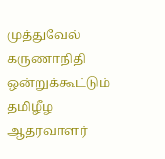முத்துவேல் கருணாநிதி ஒன்றுக்கூட்டும் தமிழீழ ஆதரவாளர்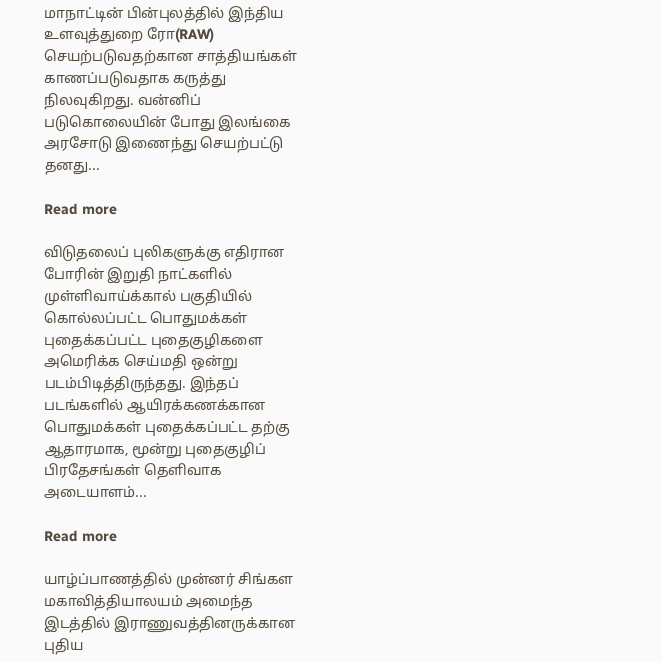மாநாட்டின் பின்புலத்தில் இந்திய உளவுத்துறை ரோ(RAW) செயற்படுவதற்கான சாத்தியங்கள் காணப்படுவதாக கருத்து நிலவுகிறது. வன்னிப் படுகொலையின் போது இலங்கை அரசோடு இணைந்து செயற்பட்டு தனது...

Read more

விடுதலைப் புலிகளுக்கு எதிரான போரின் இறுதி நாட்களில் முள்ளிவாய்க்கால் பகுதியில் கொல்லப்பட்ட பொதுமக்கள் புதைக்கப்பட்ட புதைகுழிகளை அமெரிக்க செய்மதி ஒன்று படம்பிடித்திருந்தது. இந்தப் படங்களில் ஆயிரக்கணக்கான பொதுமக்கள் புதைக்கப்பட்ட தற்கு ஆதாரமாக, மூன்று புதைகுழிப் பிரதேசங்கள் தெளிவாக அடையாளம்...

Read more

யாழ்ப்பாணத்தில் முன்னர் சிங்கள மகாவித்தியாலயம் அமைந்த இடத்தில் இராணுவத்தினருக்கான புதிய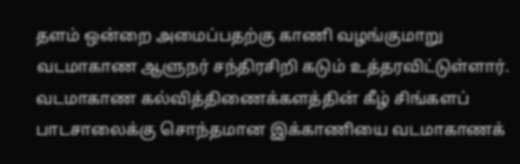தளம் ஒன்றை அமைப்பதற்கு காணி வழங்குமாறு வடமாகாண ஆளுநர் சந்திரசிறி கடும் உத்தரவிட்டுள்ளார். வடமாகாண கல்வித்திணைக்களத்தின் கீழ் சிங்களப் பாடசாலைக்கு சொந்தமான இக்காணியை வடமாகாணக்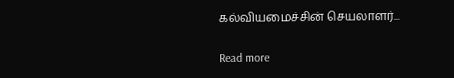கல்வியமைச்சின் செயலாளர்...

Read more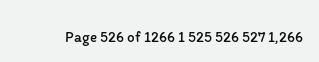Page 526 of 1266 1 525 526 527 1,266